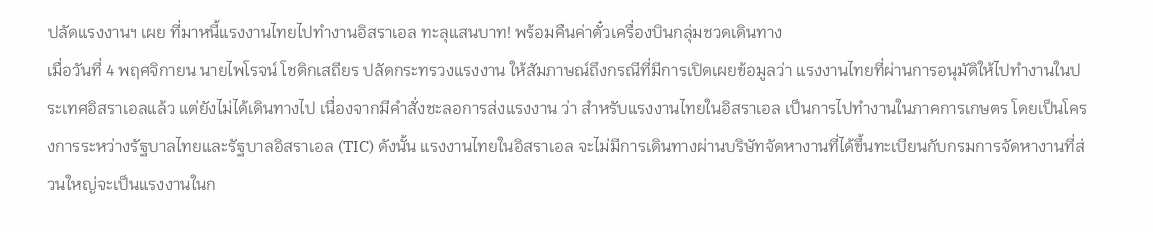ปลัดแรงงานฯ เผย ที่มาหนี้แรงงานไทยไปทำงานอิสราเอล ทะลุแสนบาท! พร้อมคืนค่าตั๋วเครื่องบินกลุ่มชวดเดินทาง
เมื่อวันที่ 4 พฤศจิกายน นายไพโรจน์ โชติกเสถียร ปลัดกระทรวงแรงงาน ให้สัมภาษณ์ถึงกรณีที่มีการเปิดเผยข้อมูลว่า แรงงานไทยที่ผ่านการอนุมัติให้ไปทำงานในประเทศอิสราเอลแล้ว แต่ยังไม่ได้เดินทางไป เนื่องจากมีคำสั่งชะลอการส่งแรงงาน ว่า สำหรับแรงงานไทยในอิสราเอล เป็นการไปทำงานในภาคการเกษตร โดยเป็นโครงการระหว่างรัฐบาลไทยและรัฐบาลอิสราเอล (TIC) ดังนั้น แรงงานไทยในอิสราเอล จะไม่มีการเดินทางผ่านบริษัทจัดหางานที่ได้ขึ้นทะเบียนกับกรมการจัดหางานที่ส่วนใหญ่จะเป็นแรงงานในก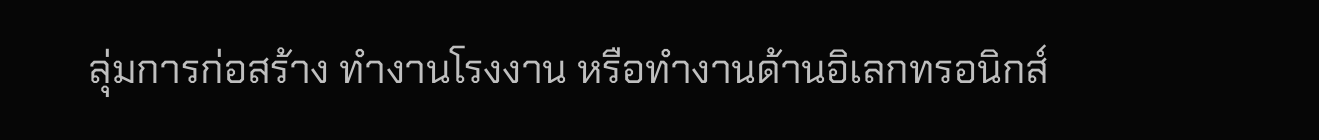ลุ่มการก่อสร้าง ทำงานโรงงาน หรือทำงานด้านอิเลกทรอนิกส์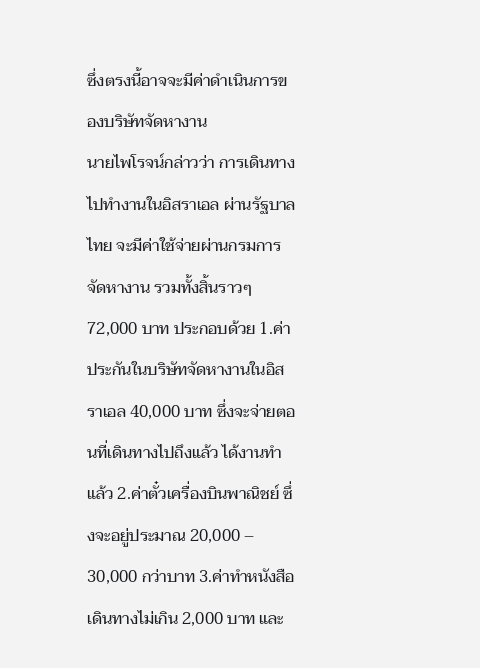ซึ่งตรงนี้อาจจะมีค่าดำเนินการของบริษัทจัดหางาน
นายไพโรจน์กล่าวว่า การเดินทางไปทำงานในอิสราเอล ผ่านรัฐบาลไทย จะมีค่าใช้จ่ายผ่านกรมการจัดหางาน รวมทั้งสิ้นราวๆ 72,000 บาท ประกอบด้วย 1.ค่าประกันในบริษัทจัดหางานในอิสราเอล 40,000 บาท ซึ่งจะจ่ายตอนที่เดินทางไปถึงแล้ว ได้งานทำแล้ว 2.ค่าตั๋วเครื่องบินพาณิชย์ ซึ่งจะอยู่ประมาณ 20,000 – 30,000 กว่าบาท 3.ค่าทำหนังสือเดินทางไม่เกิน 2,000 บาท และ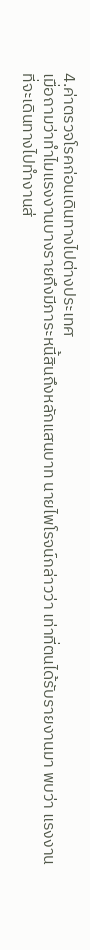4.ค่าตรวจโรคก่อนเดินทางไปต่างประเทศ
เมื่อถามว่าทำไมแรงงานบางรายถึงมีภาระหนี้สินถึงหลักแสนบาท นายไพโรจน์กล่าวว่า เท่าที่ตนได้รับรายงานมา พบว่า แรงงานที่จะเดินทางไปทำงานส่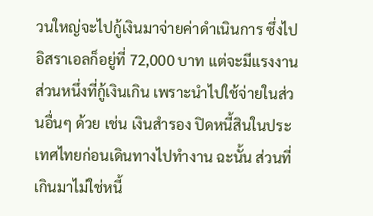วนใหญ่จะไปกู้เงินมาจ่ายค่าดำเนินการ ซึ่งไปอิสราเอลก็อยู่ที่ 72,000 บาท แต่จะมีแรงงานส่วนหนึ่งที่กู้เงินเกิน เพราะนำไปใช้จ่ายในส่วนอื่นๆ ด้วย เช่น เงินสำรอง ปิดหนี้สินในประเทศไทยก่อนเดินทางไปทำงาน ฉะนั้น ส่วนที่เกินมาไม่ใช่หนี้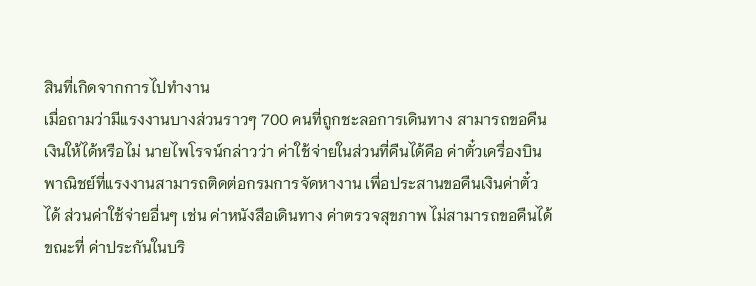สินที่เกิดจากการไปทำงาน
เมื่อถามว่ามีแรงงานบางส่วนราวๆ 700 คนที่ถูกชะลอการเดินทาง สามารถขอคืนเงินให้ได้หรือไม่ นายไพโรจน์กล่าวว่า ค่าใช้จ่ายในส่วนที่คืนได้คือ ค่าตั๋วเครื่องบินพาณิชย์ที่แรงงานสามารถติดต่อกรมการจัดหางาน เพื่อประสานขอคืนเงินค่าตั๋วได้ ส่วนค่าใช้จ่ายอื่นๆ เช่น ค่าหนังสือเดินทาง ค่าตรวจสุขภาพ ไม่สามารถขอคืนได้ ขณะที่ ค่าประกันในบริ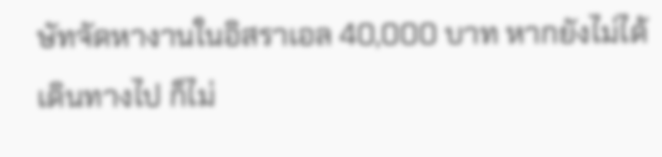ษัทจัดหางานในอิสราเอล 40,000 บาท หากยังไม่ได้เดินทางไป ก็ไม่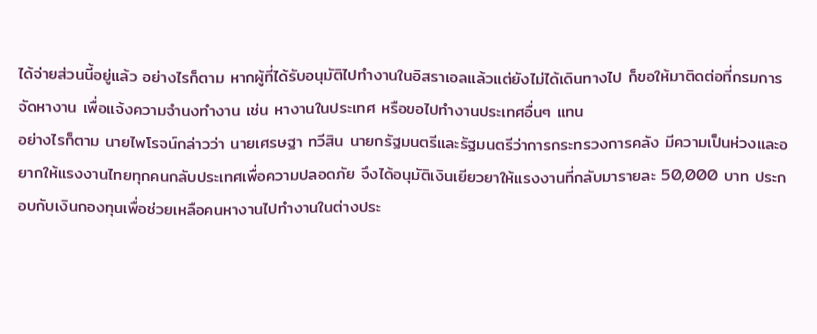ได้จ่ายส่วนนี้อยู่แล้ว อย่างไรก็ตาม หากผู้ที่ได้รับอนุมัติไปทำงานในอิสราเอลแล้วแต่ยังไม่ได้เดินทางไป ก็ขอให้มาติดต่อที่กรมการจัดหางาน เพื่อแจ้งความจำนงทำงาน เช่น หางานในประเทศ หรือขอไปทำงานประเทศอื่นๆ แทน
อย่างไรก็ตาม นายไพโรจน์กล่าวว่า นายเศรษฐา ทวีสิน นายกรัฐมนตรีและรัฐมนตรีว่าการกระทรวงการคลัง มีความเป็นห่วงและอยากให้แรงงานไทยทุกคนกลับประเทศเพื่อความปลอดภัย จึงได้อนุมัติเงินเยียวยาให้แรงงานที่กลับมารายละ 50,000 บาท ประกอบกับเงินกองทุนเพื่อช่วยเหลือคนหางานไปทำงานในต่างประ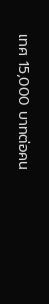เทศ 15,000 บาทต่อคน